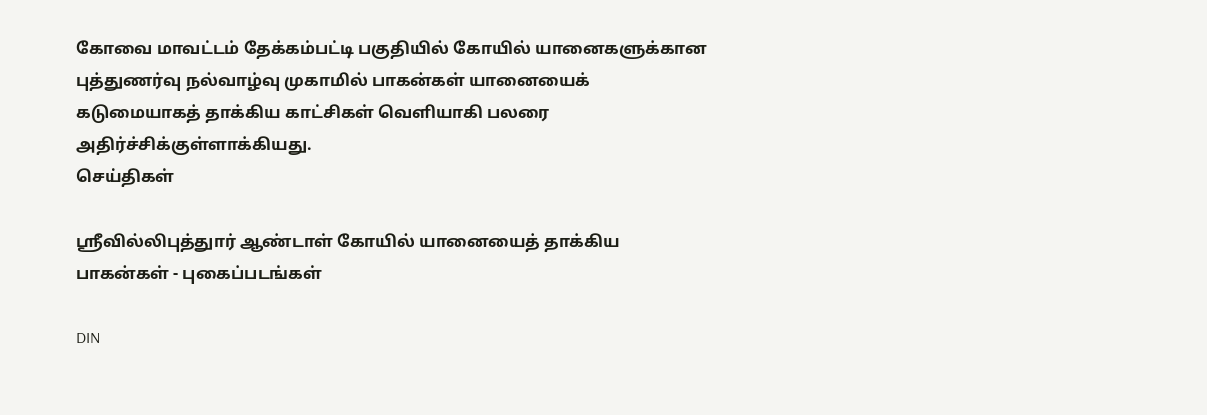கோவை மாவட்டம் தேக்கம்பட்டி பகுதியில் கோயில் யானைகளுக்கான புத்துணர்வு நல்வாழ்வு முகாமில் பாகன்கள் யானையைக் கடுமையாகத் தாக்கிய காட்சிகள் வெளியாகி பலரை அதிர்ச்சிக்குள்ளாக்கியது.
செய்திகள்

ஸ்ரீவில்லிபுத்துார் ஆண்டாள் கோயில் யானையைத் தாக்கிய பாகன்கள் - புகைப்படங்கள்

DIN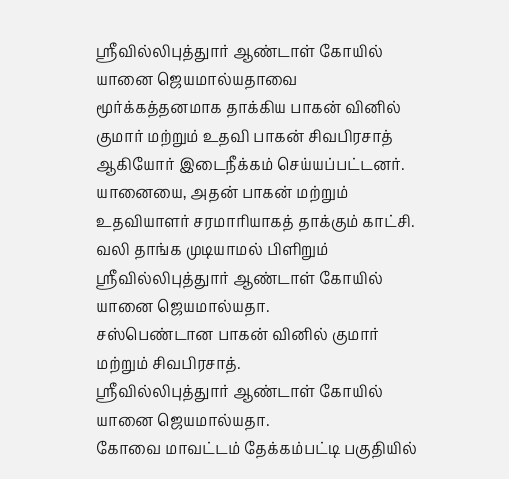ஸ்ரீவில்லிபுத்துார் ஆண்டாள் கோயில் யானை ஜெயமால்யதாவை மூர்க்கத்தனமாக தாக்கிய பாகன் வினில் குமார் மற்றும் உதவி பாகன் சிவபிரசாத் ஆகியோர் இடைநீக்கம் செய்யப்பட்டனர்.
யானையை, அதன் பாகன் மற்றும் உதவியாளர் சரமாரியாகத் தாக்கும் காட்சி.
வலி தாங்க முடியாமல் பிளிறும் ஸ்ரீவில்லிபுத்துார் ஆண்டாள் கோயில் யானை ஜெயமால்யதா.
சஸ்பெண்டான பாகன் வினில் குமார் மற்றும் சிவபிரசாத்.
ஸ்ரீவில்லிபுத்துார் ஆண்டாள் கோயில் யானை ஜெயமால்யதா.
கோவை மாவட்டம் தேக்கம்பட்டி பகுதியில்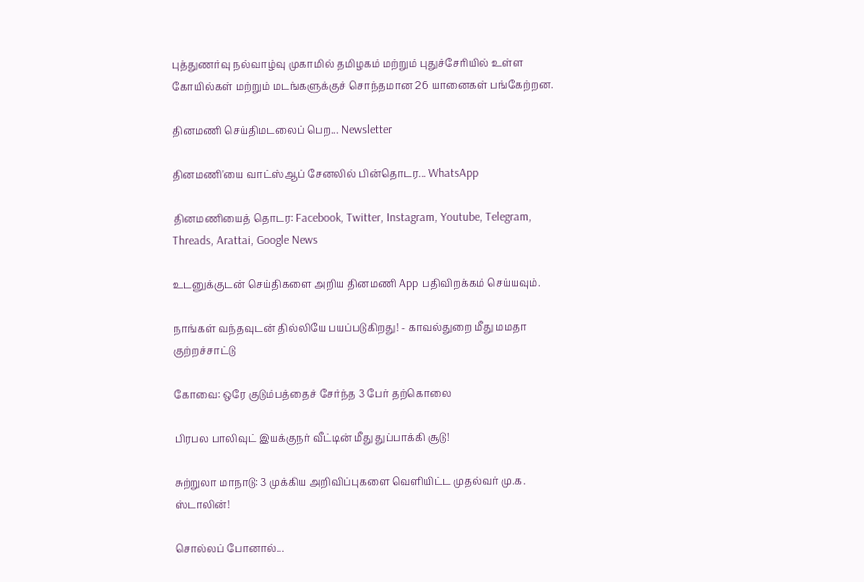புத்துணர்வு நல்வாழ்வு முகாமில் தமிழகம் மற்றும் புதுச்சேரியில் உள்ள கோயில்கள் மற்றும் மடங்களுக்குச் சொந்தமான 26 யானைகள் பங்கேற்றன.

தினமணி செய்திமடலைப் பெற... Newsletter

தினமணி'யை வாட்ஸ்ஆப் சேனலில் பின்தொடர... WhatsApp

தினமணியைத் தொடர: Facebook, Twitter, Instagram, Youtube, Telegram, Threads, Arattai, Google News

உடனுக்குடன் செய்திகளை அறிய தினமணி App பதிவிறக்கம் செய்யவும்.

நாங்கள் வந்தவுடன் தில்லியே பயப்படுகிறது! - காவல்துறை மீது மமதா குற்றச்சாட்டு

கோவை: ஒரே குடும்பத்தைச் சேர்ந்த 3 பேர் தற்கொலை

பிரபல பாலிவுட் இயக்குநர் வீட்டின் மீது துப்பாக்கி சூடு!

சுற்றுலா மாநாடு: 3 முக்கிய அறிவிப்புகளை வெளியிட்ட முதல்வர் மு.க. ஸ்டாலின்!

சொல்லப் போனால்...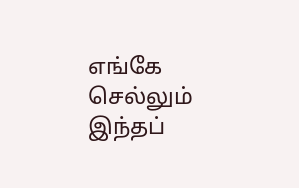எங்கே செல்லும் இந்தப்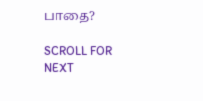பாதை?

SCROLL FOR NEXT